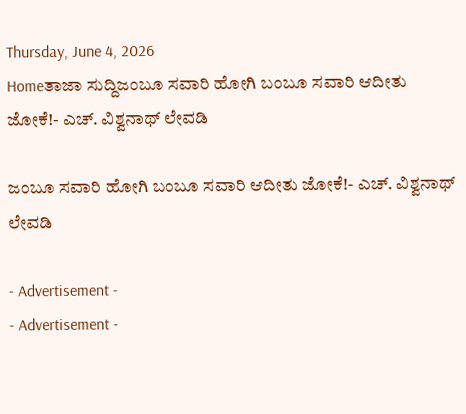Thursday, June 4, 2026
Homeತಾಜಾ ಸುದ್ದಿಜಂಬೂ ಸವಾರಿ ಹೋಗಿ ಬಂಬೂ ಸವಾರಿ ಆದೀತು ಜೋಕೆ!- ಎಚ್. ವಿಶ್ವನಾಥ್‌ ಲೇವಡಿ

ಜಂಬೂ ಸವಾರಿ ಹೋಗಿ ಬಂಬೂ ಸವಾರಿ ಆದೀತು ಜೋಕೆ!- ಎಚ್. ವಿಶ್ವನಾಥ್‌ ಲೇವಡಿ

- Advertisement -
- Advertisement -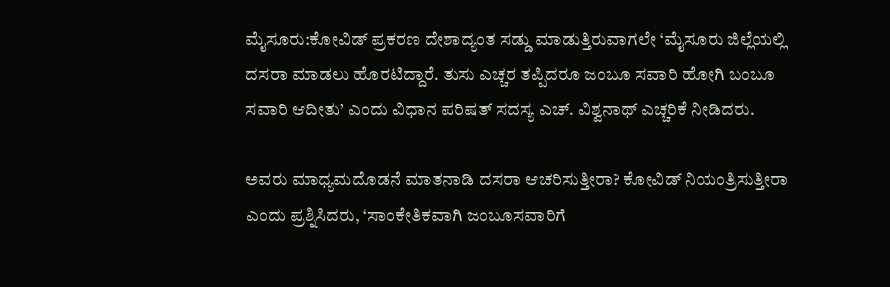ಮೈಸೂರು:ಕೋವಿಡ್‌ ಪ್ರಕರಣ ದೇಶಾದ್ಯಂತ ಸಡ್ಡು ಮಾಡುತ್ತಿರುವಾಗಲೇ ‘ಮೈಸೂರು ಜಿಲ್ಲೆಯಲ್ಲಿ ದಸರಾ ಮಾಡಲು ಹೊರಟಿದ್ದಾರೆ. ತುಸು ಎಚ್ಚರ ತಪ್ಪಿದರೂ ಜಂಬೂ ಸವಾರಿ ಹೋಗಿ ಬಂಬೂ ಸವಾರಿ ಆದೀತು’ ಎಂದು ವಿಧಾನ ಪರಿಷತ್‌ ಸದಸ್ಯ ಎಚ್. ವಿಶ್ವನಾಥ್‌ ಎಚ್ಚರಿಕೆ ನೀಡಿದರು.

ಅವರು ಮಾಧ್ಯಮದೊಡನೆ ಮಾತನಾಡಿ ದಸರಾ ಆಚರಿಸುತ್ತೀರಾ? ಕೋವಿಡ್‌ ನಿಯಂತ್ರಿಸುತ್ತೀರಾ ಎಂದು ಪ್ರಶ್ನಿಸಿದರು, ‘ಸಾಂಕೇತಿಕವಾಗಿ ಜಂಬೂಸವಾರಿಗೆ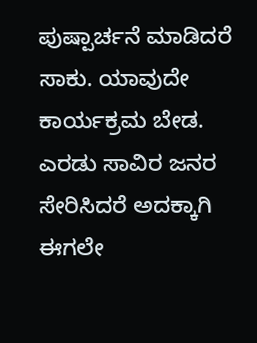ಪುಷ್ಪಾರ್ಚನೆ ಮಾಡಿದರೆ ಸಾಕು. ಯಾವುದೇ ಕಾರ್ಯಕ್ರಮ ಬೇಡ. ಎರಡು ಸಾವಿರ ಜನರ ಸೇರಿಸಿದರೆ ಅದಕ್ಕಾಗಿ ಈಗಲೇ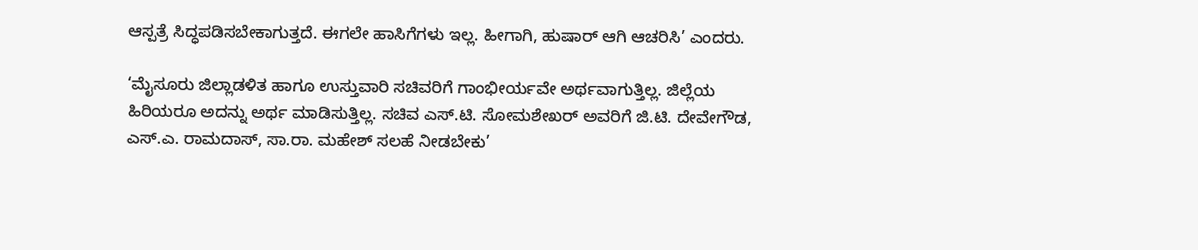ಆಸ್ಪತ್ರೆ ಸಿದ್ಧಪಡಿಸಬೇಕಾಗುತ್ತದೆ. ಈಗಲೇ ಹಾಸಿಗೆಗಳು ಇಲ್ಲ. ಹೀಗಾಗಿ, ಹುಷಾರ್‌ ಆಗಿ ಆಚರಿಸಿ’ ಎಂದರು.

‘ಮೈಸೂರು ಜಿಲ್ಲಾಡಳಿತ ಹಾಗೂ ಉಸ್ತುವಾರಿ ಸಚಿವರಿಗೆ ಗಾಂಭೀರ್ಯವೇ ಅರ್ಥವಾಗುತ್ತಿಲ್ಲ. ಜಿಲ್ಲೆಯ ಹಿರಿಯರೂ ಅದನ್ನು ಅರ್ಥ ಮಾಡಿಸುತ್ತಿಲ್ಲ. ಸಚಿವ ಎಸ್‌.ಟಿ. ಸೋಮಶೇಖರ್‌ ಅವರಿಗೆ ಜಿ.ಟಿ. ದೇವೇಗೌಡ, ಎಸ್‌.ಎ. ರಾಮದಾಸ್‌, ಸಾ.ರಾ. ಮಹೇಶ್‌ ಸಲಹೆ ನೀಡಬೇಕು’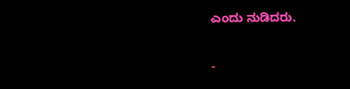ಎಂದು ನುಡಿದರು.

-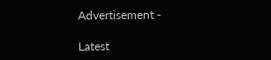Advertisement -

Latest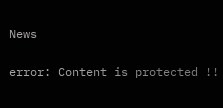News

error: Content is protected !!